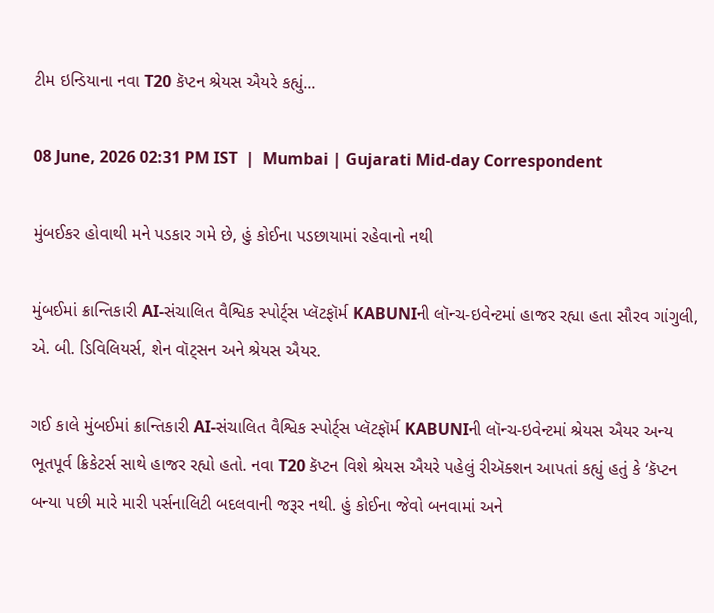ટીમ ઇન્ડિયાના નવા T20 કૅપ્ટન શ્રેયસ ઐયરે કહ્યું...

08 June, 2026 02:31 PM IST  |  Mumbai | Gujarati Mid-day Correspondent

મુંબઈકર હોવાથી મને પડકાર ગમે છે, હું કોઈના પડછાયામાં રહેવાનો નથી

મુંબઈમાં ક્રાન્તિકારી AI-સંચાલિત વૈશ્વિક સ્પોર્ટ્‌સ પ્લૅટફૉર્મ KABUNIની લૉન્ચ-ઇવેન્ટમાં હાજર રહ્યા હતા સૌરવ ગાંગુલી, એ. બી. ડિવિલિયર્સ, શેન વૉટ્સન અને શ્રેયસ ઐયર.

ગઈ કાલે મુંબઈમાં ક્રાન્તિકારી AI-સંચાલિત વૈશ્વિક સ્પોર્ટ્‌સ પ્લૅટફૉર્મ KABUNIની લૉન્ચ-ઇવેન્ટમાં શ્રેયસ ઐયર અન્ય ભૂતપૂર્વ ક્રિકેટર્સ સાથે હાજર રહ્યો હતો. નવા T20 કૅપ્ટન વિશે શ્રેયસ ઐયરે પહેલું રીઍક્શન આપતાં કહ્યું હતું કે ‘કૅપ્ટન બન્યા પછી મારે મારી પર્સનાલિટી બદલવાની જરૂર નથી. હું કોઈના જેવો બનવામાં અને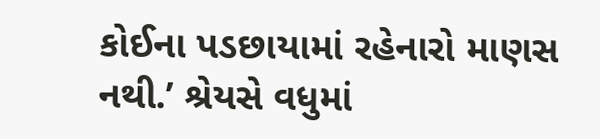કોઈના પડછાયામાં રહેનારો માણસ નથી.’ શ્રેયસે વધુમાં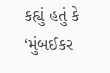કહ્યું હતું કે ‘મુંબઈકર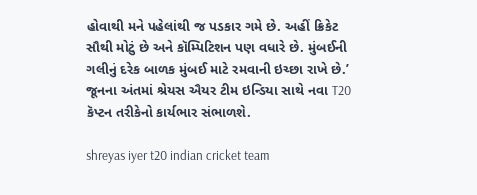હોવાથી મને પહેલાંથી જ પડકાર ગમે છે. અહીં ક્રિકેટ સૌથી મોટું છે અને કૉમ્પિટિશન પણ વધારે છે. મુંબઈની ગલીનું દરેક બાળક મુંબઈ માટે રમવાની ઇચ્છા રાખે છે.’ જૂનના અંતમાં શ્રેયસ ઐયર ટીમ ઇન્ડિયા સાથે નવા T20 કૅપ્ટન તરીકેનો કાર્યભાર સંભાળશે.

shreyas iyer t20 indian cricket team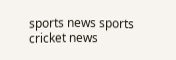sports news sports cricket news